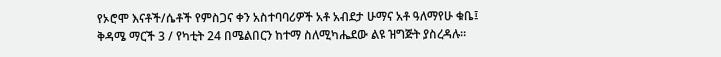የኦሮሞ እናቶች/ሴቶች የምስጋና ቀን አስተባባሪዎች አቶ አብደታ ሁማና አቶ ዓለማየሁ ቁቤ፤ ቅዳሜ ማርች 3 / የካቲት 24 በሜልበርን ከተማ ስለሚካሔደው ልዩ ዝግጅት ያስረዳሉ።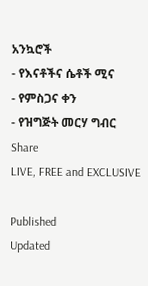አንኳሮች
- የእናቶችና ሴቶች ሚና
- የምስጋና ቀን
- የዝግጅት መርሃ ግብር
Share
LIVE, FREE and EXCLUSIVE

Published
Updated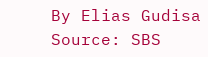By Elias Gudisa
Source: SBS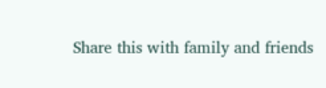Share this with family and friends